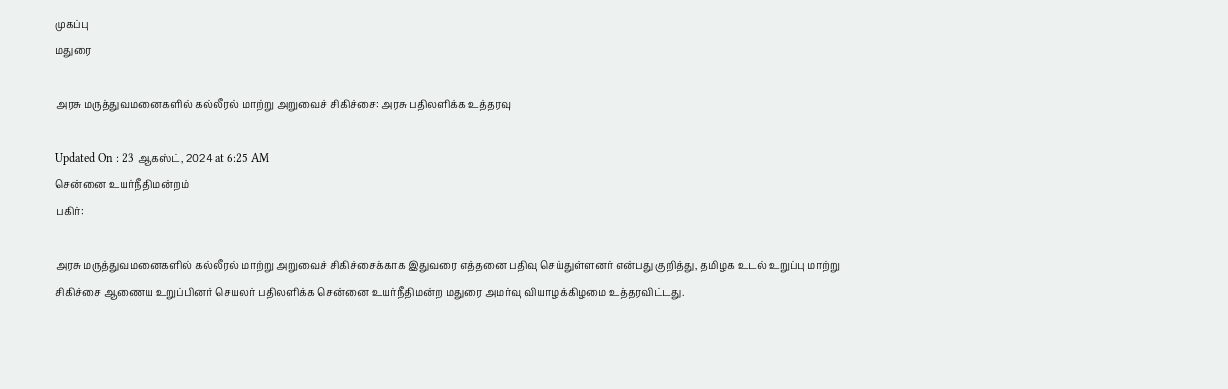முகப்பு
மதுரை

அரசு மருத்துவமனைகளில் கல்லீரல் மாற்று அறுவைச் சிகிச்சை: அரசு பதிலளிக்க உத்தரவு

Updated On : 23 ஆகஸ்ட், 2024 at 6:25 AM
சென்னை உயர்நீதிமன்றம்
பகிர்:

அரசு மருத்துவமனைகளில் கல்லீரல் மாற்று அறுவைச் சிகிச்சைக்காக இதுவரை எத்தனை பதிவு செய்துள்ளனர் என்பது குறித்து, தமிழக உடல் உறுப்பு மாற்று சிகிச்சை ஆணைய உறுப்பினர் செயலர் பதிலளிக்க சென்னை உயர்நீதிமன்ற மதுரை அமர்வு வியாழக்கிழமை உத்தரவிட்டது.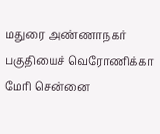மதுரை அண்ணாநகர் பகுதியைச் வெரோணிக்கா மேரி சென்னை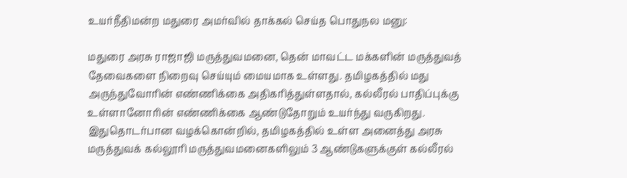உயர்நீதிமன்ற மதுரை அமர்வில் தாக்கல் செய்த பொதுநல மனு:

மதுரை அரசு ராஜாஜி மருத்துவமனை, தென் மாவட்ட மக்களின் மருத்துவத் தேவைகளை நிறைவு செய்யும் மையமாக உள்ளது. தமிழகத்தில் மது அருந்துவோரின் எண்ணிக்கை அதிகரித்துள்ளதால், கல்லீரல் பாதிப்புக்கு உள்ளானோரின் எண்ணிக்கை ஆண்டுதோறும் உயர்ந்து வருகிறது. இதுதொடர்பான வழக்கொன்றில், தமிழகத்தில் உள்ள அனைத்து அரசு மருத்துவக் கல்லூரி மருத்துவமனைகளிலும் 3 ஆண்டுகளுக்குள் கல்லீரல்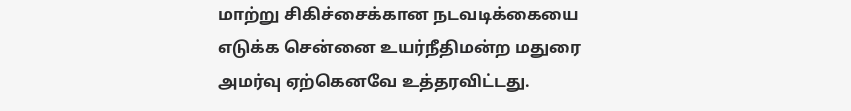மாற்று சிகிச்சைக்கான நடவடிக்கையை எடுக்க சென்னை உயர்நீதிமன்ற மதுரை அமர்வு ஏற்கெனவே உத்தரவிட்டது.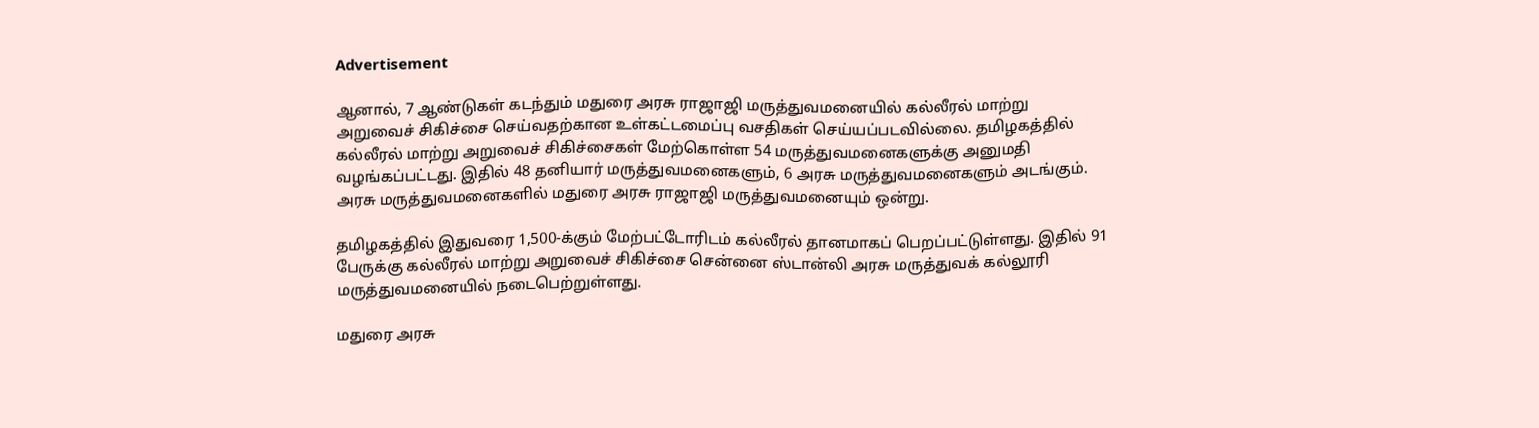Advertisement

ஆனால், 7 ஆண்டுகள் கடந்தும் மதுரை அரசு ராஜாஜி மருத்துவமனையில் கல்லீரல் மாற்று அறுவைச் சிகிச்சை செய்வதற்கான உள்கட்டமைப்பு வசதிகள் செய்யப்படவில்லை. தமிழகத்தில் கல்லீரல் மாற்று அறுவைச் சிகிச்சைகள் மேற்கொள்ள 54 மருத்துவமனைகளுக்கு அனுமதி வழங்கப்பட்டது. இதில் 48 தனியார் மருத்துவமனைகளும், 6 அரசு மருத்துவமனைகளும் அடங்கும். அரசு மருத்துவமனைகளில் மதுரை அரசு ராஜாஜி மருத்துவமனையும் ஒன்று.

தமிழகத்தில் இதுவரை 1,500-க்கும் மேற்பட்டோரிடம் கல்லீரல் தானமாகப் பெறப்பட்டுள்ளது. இதில் 91 பேருக்கு கல்லீரல் மாற்று அறுவைச் சிகிச்சை சென்னை ஸ்டான்லி அரசு மருத்துவக் கல்லூரி மருத்துவமனையில் நடைபெற்றுள்ளது.

மதுரை அரசு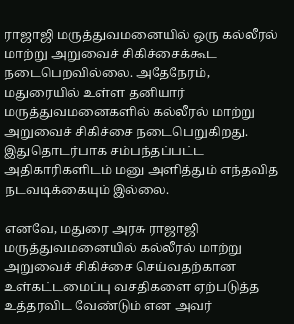ராஜாஜி மருத்துவமனையில் ஒரு கல்லீரல் மாற்று அறுவைச் சிகிச்சைக்கூட நடைபெறவில்லை. அதேநேரம், மதுரையில் உள்ள தனியார் மருத்துவமனைகளில் கல்லீரல் மாற்று அறுவைச் சிகிச்சை நடைபெறுகிறது. இதுதொடர்பாக சம்பந்தப்பட்ட அதிகாரிகளிடம் மனு அளித்தும் எந்தவித நடவடிக்கையும் இல்லை.

எனவே, மதுரை அரசு ராஜாஜி மருத்துவமனையில் கல்லீரல் மாற்று அறுவைச் சிகிச்சை செய்வதற்கான உள்கட்டமைப்பு வசதிகளை ஏற்படுத்த உத்தரவிட வேண்டும் என அவர்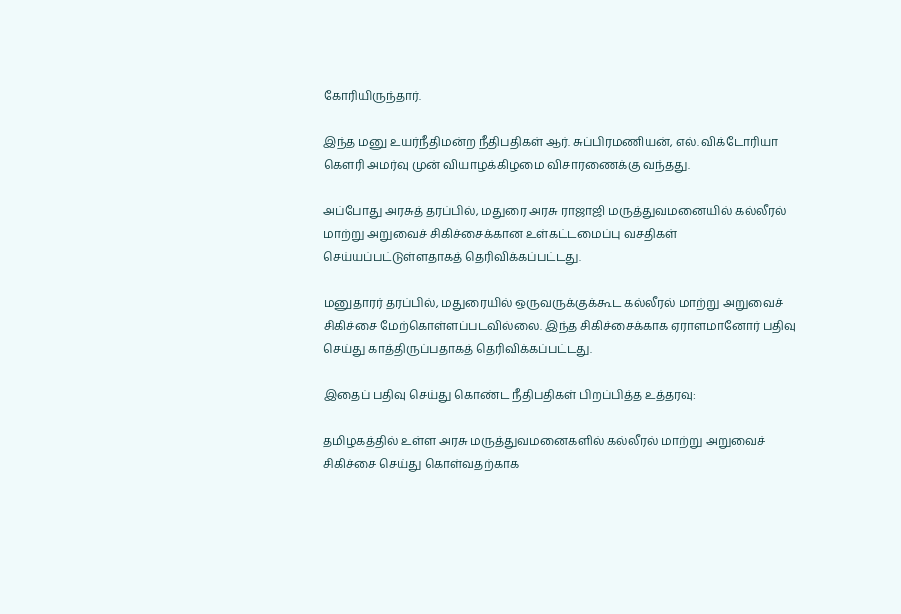கோரியிருந்தார்.

இந்த மனு உயர்நீதிமன்ற நீதிபதிகள் ஆர். சுப்பிரமணியன், எல். விக்டோரியா கௌரி அமர்வு முன் வியாழக்கிழமை விசாரணைக்கு வந்தது.

அப்போது அரசுத் தரப்பில், மதுரை அரசு ராஜாஜி மருத்துவமனையில் கல்லீரல் மாற்று அறுவைச் சிகிச்சைக்கான உள்கட்டமைப்பு வசதிகள் செய்யப்பட்டுள்ளதாகத் தெரிவிக்கப்பட்டது.

மனுதாரர் தரப்பில், மதுரையில் ஒருவருக்குக்கூட கல்லீரல் மாற்று அறுவைச் சிகிச்சை மேற்கொள்ளப்படவில்லை. இந்த சிகிச்சைக்காக ஏராளமானோர் பதிவு செய்து காத்திருப்பதாகத் தெரிவிக்கப்பட்டது.

இதைப் பதிவு செய்து கொண்ட நீதிபதிகள் பிறப்பித்த உத்தரவு:

தமிழகத்தில் உள்ள அரசு மருத்துவமனைகளில் கல்லீரல் மாற்று அறுவைச் சிகிச்சை செய்து கொள்வதற்காக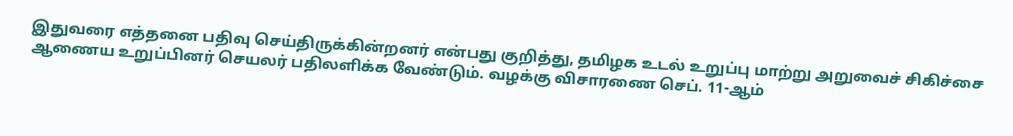இதுவரை எத்தனை பதிவு செய்திருக்கின்றனர் என்பது குறித்து, தமிழக உடல் உறுப்பு மாற்று அறுவைச் சிகிச்சை ஆணைய உறுப்பினர் செயலர் பதிலளிக்க வேண்டும். வழக்கு விசாரணை செப். 11-ஆம்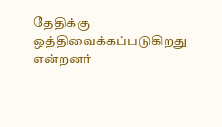தேதிக்கு ஒத்திவைக்கப்படுகிறது என்றனர்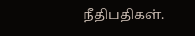நீதிபதிகள்.